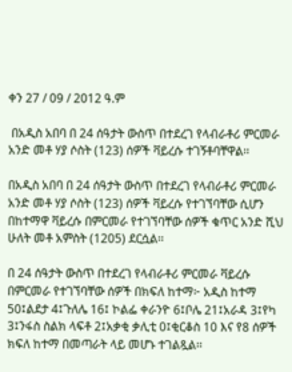ቀን 27 / 09 / 2012 ዓ.ም

 በአዲስ አበባ በ 24 ሰዓታት ውስጥ በተደረገ የላብራቶሪ ምርመራ አንድ መቶ ሃያ ሶስት (123) ሰዎች ቫይረሱ ተገኝቶባቸዋል፡፡

በአዲስ አበባ በ 24 ሰዓታት ውስጥ በተደረገ የላብራቶሪ ምርመራ አንድ መቶ ሃያ ሶስት (123) ሰዎች ቫይረሱ የተገኘባቸው ሲሆን በከተማዋ ቫይረሱ በምርመራ የተገኘባቸው ሰዎች ቁጥር አንድ ሺህ ሁለት መቶ አምስት (1205) ደርሷል፡፡

በ 24 ሰዓታት ውስጥ በተደረገ የላብራቶሪ ምርመራ ቫይረሱ በምርመራ የተገኘባቸው ሰዎች በክፍለ ከተማ፦ አዲስ ከተማ 50፤ልደታ 4፤ጉለሌ 16፤ ኮልፌ ቀራንዮ 6፤ቦሌ 21፤አራዳ 3፤የካ 3፤ንፋስ ስልክ ላፍቶ 2፤አቃቂ ቃሊቲ 0፤ቂርቆስ 10 እና የ8 ሰዎች ክፍለ ከተማ በመጣራት ላይ መሆኑ ተገልጿል፡፡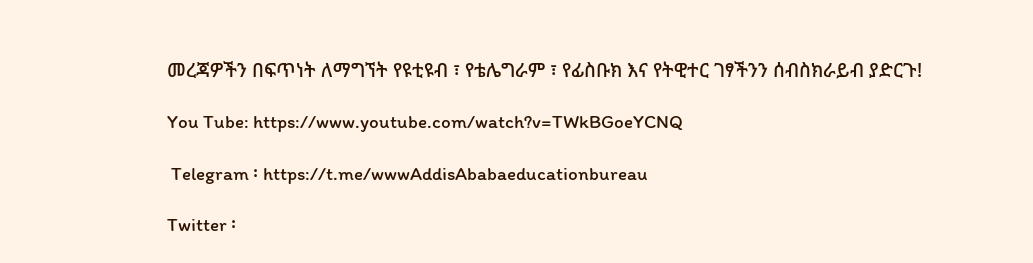መረጃዎችን በፍጥነት ለማግኘት የዩቲዩብ ፣ የቴሌግራም ፣ የፊስቡክ እና የትዊተር ገፃችንን ሰብስክራይብ ያድርጉ!

You Tube: https://www.youtube.com/watch?v=TWkBGoeYCNQ

 Telegram ፡ https://t.me/wwwAddisAbabaeducationbureau

Twitter ፡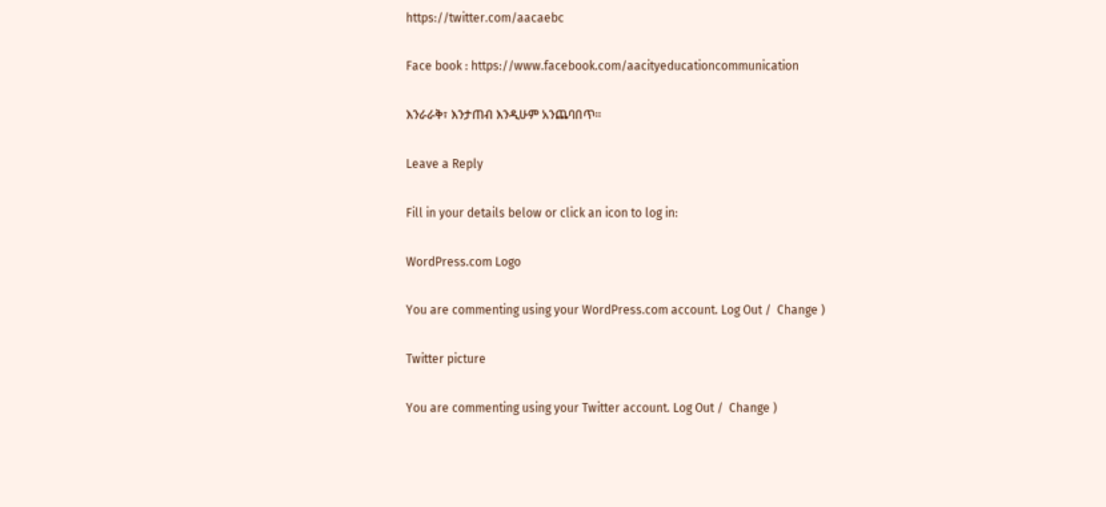https://twitter.com/aacaebc

Face book : https://www.facebook.com/aacityeducationcommunication

እንራራቅ፣ እንታጠብ እንዲሁም አንጨባበጥ፡፡

Leave a Reply

Fill in your details below or click an icon to log in:

WordPress.com Logo

You are commenting using your WordPress.com account. Log Out /  Change )

Twitter picture

You are commenting using your Twitter account. Log Out /  Change )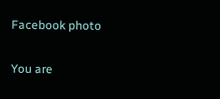Facebook photo

You are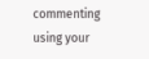commenting using your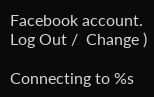Facebook account. Log Out /  Change )

Connecting to %s